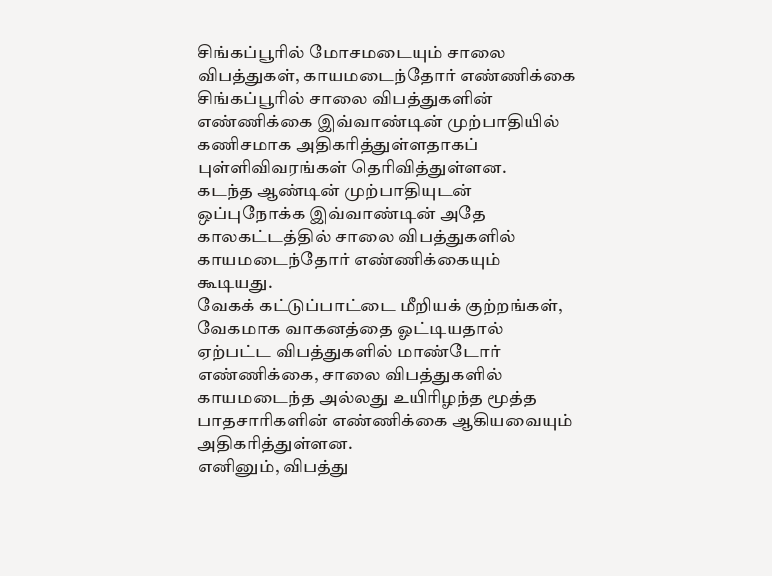சிங்கப்பூரில் மோசமடையும் சாலை விபத்துகள், காயமடைந்தோர் எண்ணிக்கை
சிங்கப்பூரில் சாலை விபத்துகளின் எண்ணிக்கை இவ்வாண்டின் முற்பாதியில் கணிசமாக அதிகரித்துள்ளதாகப் புள்ளிவிவரங்கள் தெரிவித்துள்ளன.
கடந்த ஆண்டின் முற்பாதியுடன் ஒப்புநோக்க இவ்வாண்டின் அதே காலகட்டத்தில் சாலை விபத்துகளில் காயமடைந்தோர் எண்ணிக்கையும் கூடியது.
வேகக் கட்டுப்பாட்டை மீறியக் குற்றங்கள், வேகமாக வாகனத்தை ஓட்டியதால் ஏற்பட்ட விபத்துகளில் மாண்டோர் எண்ணிக்கை, சாலை விபத்துகளில் காயமடைந்த அல்லது உயிரிழந்த மூத்த பாதசாரிகளின் எண்ணிக்கை ஆகியவையும் அதிகரித்துள்ளன.
எனினும், விபத்து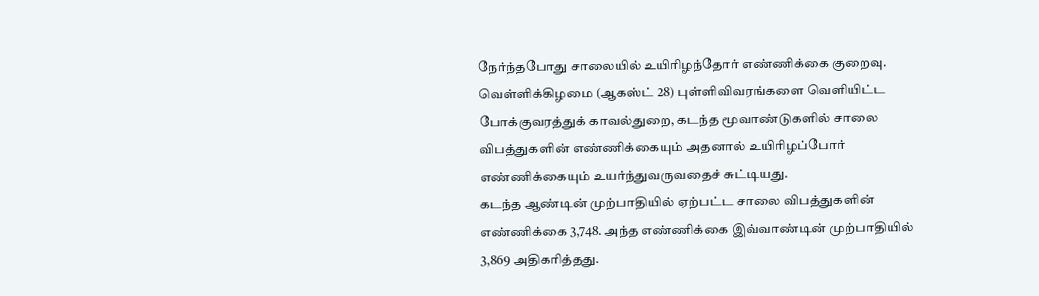நேர்ந்தபோது சாலையில் உயிரிழந்தோர் எண்ணிக்கை குறைவு.
வெள்ளிக்கிழமை (ஆகஸ்ட் 28) புள்ளிவிவரங்களை வெளியிட்ட போக்குவரத்துக் காவல்துறை, கடந்த மூவாண்டுகளில் சாலை விபத்துகளின் எண்ணிக்கையும் அதனால் உயிரிழப்போர் எண்ணிக்கையும் உயர்ந்துவருவதைச் சுட்டியது.
கடந்த ஆண்டின் முற்பாதியில் ஏற்பட்ட சாலை விபத்துகளின் எண்ணிக்கை 3,748. அந்த எண்ணிக்கை இவ்வாண்டின் முற்பாதியில் 3,869 அதிகரித்தது.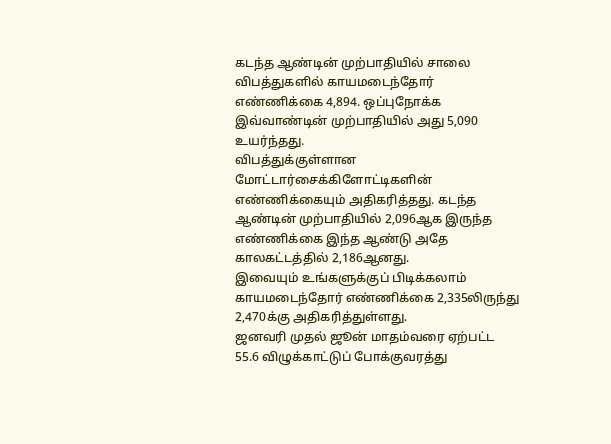கடந்த ஆண்டின் முற்பாதியில் சாலை விபத்துகளில் காயமடைந்தோர் எண்ணிக்கை 4,894. ஒப்புநோக்க இவ்வாண்டின் முற்பாதியில் அது 5,090 உயர்ந்தது.
விபத்துக்குள்ளான மோட்டார்சைக்கிளோட்டிகளின் எண்ணிக்கையும் அதிகரித்தது. கடந்த ஆண்டின் முற்பாதியில் 2,096ஆக இருந்த எண்ணிக்கை இந்த ஆண்டு அதே காலகட்டத்தில் 2,186ஆனது.
இவையும் உங்களுக்குப் பிடிக்கலாம்
காயமடைந்தோர் எண்ணிக்கை 2,335லிருந்து 2,470க்கு அதிகரித்துள்ளது.
ஜனவரி முதல் ஜூன் மாதம்வரை ஏற்பட்ட 55.6 விழுக்காட்டுப் போக்குவரத்து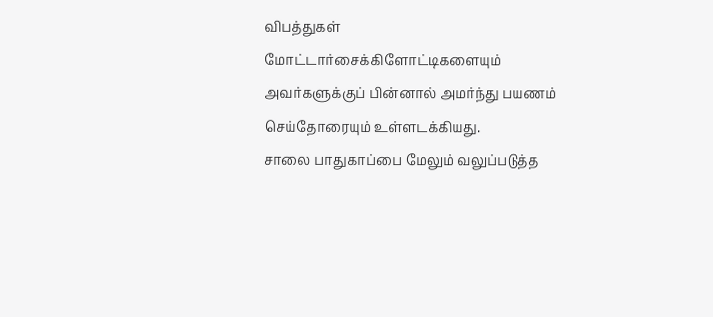விபத்துகள் மோட்டார்சைக்கிளோட்டிகளையும் அவர்களுக்குப் பின்னால் அமர்ந்து பயணம் செய்தோரையும் உள்ளடக்கியது.
சாலை பாதுகாப்பை மேலும் வலுப்படுத்த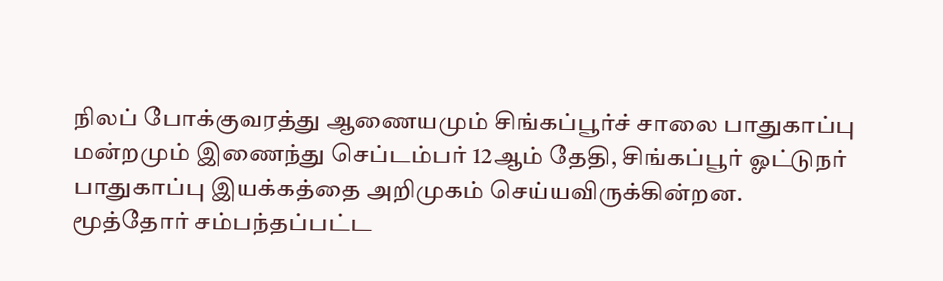நிலப் போக்குவரத்து ஆணையமும் சிங்கப்பூர்ச் சாலை பாதுகாப்பு மன்றமும் இணைந்து செப்டம்பர் 12ஆம் தேதி, சிங்கப்பூர் ஓட்டுநர் பாதுகாப்பு இயக்கத்தை அறிமுகம் செய்யவிருக்கின்றன.
மூத்தோர் சம்பந்தப்பட்ட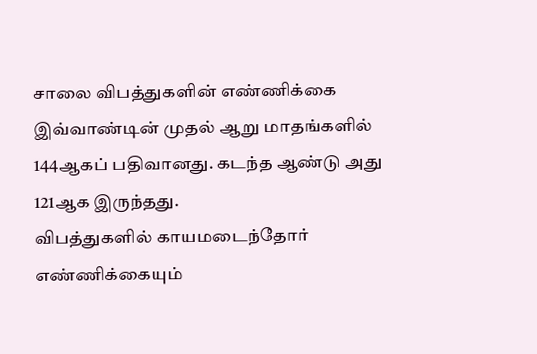சாலை விபத்துகளின் எண்ணிக்கை இவ்வாண்டின் முதல் ஆறு மாதங்களில் 144ஆகப் பதிவானது. கடந்த ஆண்டு அது 121ஆக இருந்தது.
விபத்துகளில் காயமடைந்தோர் எண்ணிக்கையும்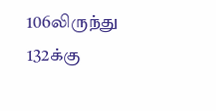106லிருந்து 132க்கு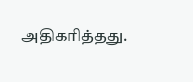அதிகரித்தது.